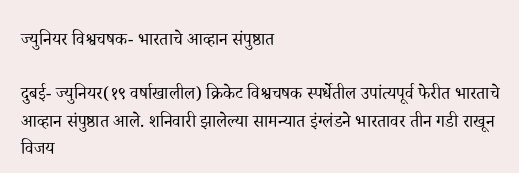ज्युनियर विश्वचषक- भारताचे आव्हान संपुष्ठात

दुबई- ज्युनियर(१९ वर्षाखालील) क्रिकेट विश्वचषक स्पर्धेतील उपांत्यपूर्व फेरीत भारताचे आव्हान संपुष्ठात आले. शनिवारी झालेल्या सामन्यात इंग्लंडने भारतावर तीन गडी राखून विजय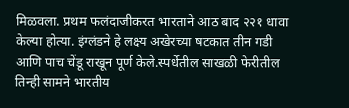मिळवला. प्रथम फलंदाजीकरत भारताने आठ बाद २२१ धावा केल्या होत्या. इंग्लंडने हे लक्ष्य अखेरच्या षटकात तीन गडी आणि पाच चेंडू राखून पूर्ण केले.स्पर्धेतील साखळी फेरीतील तिन्ही सामने भारतीय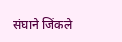संघाने जिंकले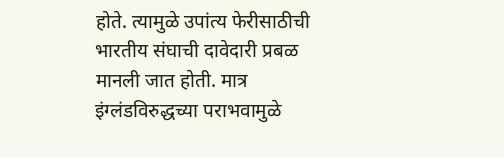होते. त्यामुळे उपांत्य फेरीसाठीची भारतीय संघाची दावेदारी प्रबळ मानली जात होती. मात्र इंग्लंडविरुद्धच्या पराभवामुळे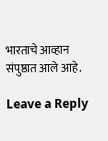भारताचे आव्हान संपुष्ठात आले आहे.

Leave a Reply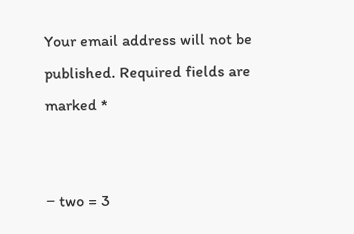Your email address will not be published. Required fields are marked *


− two = 3